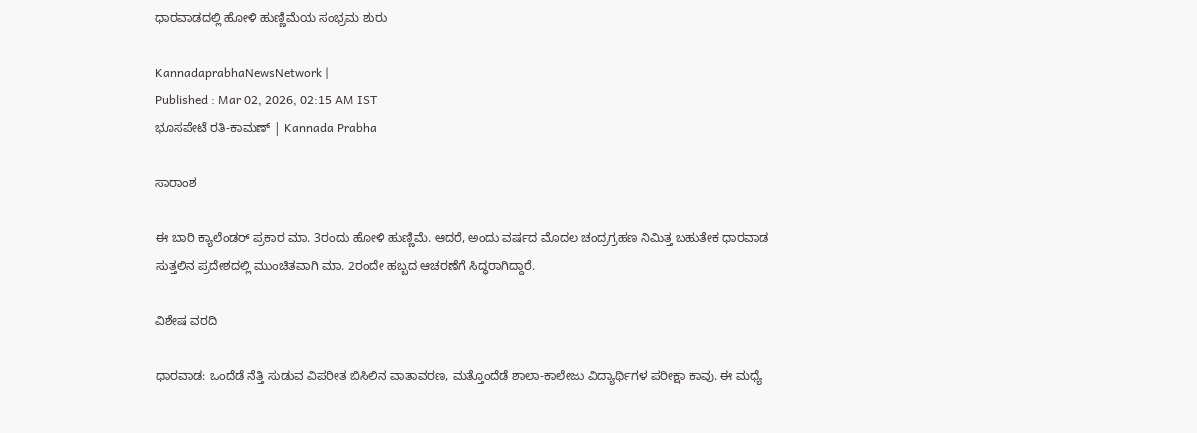ಧಾರವಾಡದಲ್ಲಿ ಹೋಳಿ ಹುಣ್ಣಿಮೆಯ ಸಂಭ್ರಮ ಶುರು

KannadaprabhaNewsNetwork |
Published : Mar 02, 2026, 02:15 AM IST
ಭೂಸಪೇಟೆ ರತಿ-ಕಾಮಣ್ | Kannada Prabha

ಸಾರಾಂಶ

ಈ ಬಾರಿ ಕ್ಯಾಲೆಂಡರ್‌ ಪ್ರಕಾರ ಮಾ. 3ರಂದು ಹೋಳಿ ಹುಣ್ಣಿಮೆ. ಆದರೆ, ಅಂದು ವರ್ಷದ ಮೊದಲ ಚಂದ್ರಗ್ರಹಣ ನಿಮಿತ್ತ ಬಹುತೇಕ ಧಾರವಾಡ ಸುತ್ತಲಿನ ಪ್ರದೇಶದಲ್ಲಿ ಮುಂಚಿತವಾಗಿ ಮಾ. 2ರಂದೇ ಹಬ್ಬದ ಆಚರಣೆಗೆ ಸಿದ್ಧರಾಗಿದ್ದಾರೆ.

ವಿಶೇಷ ವರದಿ

ಧಾರವಾಡ: ಒಂದೆಡೆ ನೆತ್ತಿ ಸುಡುವ ವಿಪರೀತ ಬಿಸಿಲಿನ ವಾತಾವರಣ, ಮತ್ತೊಂದೆಡೆ ಶಾಲಾ-ಕಾಲೇಜು ವಿದ್ಯಾರ್ಥಿಗಳ ಪರೀಕ್ಷಾ ಕಾವು. ಈ ಮಧ್ಯೆ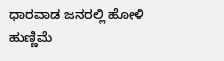ಧಾರವಾಡ ಜನರಲ್ಲಿ ಹೋಳಿ ಹುಣ್ಣಿಮೆ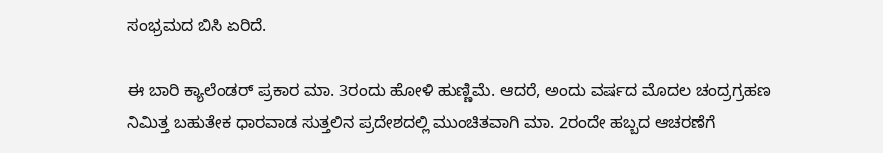ಸಂಭ್ರಮದ ಬಿಸಿ ಏರಿದೆ.

ಈ ಬಾರಿ ಕ್ಯಾಲೆಂಡರ್‌ ಪ್ರಕಾರ ಮಾ. 3ರಂದು ಹೋಳಿ ಹುಣ್ಣಿಮೆ. ಆದರೆ, ಅಂದು ವರ್ಷದ ಮೊದಲ ಚಂದ್ರಗ್ರಹಣ ನಿಮಿತ್ತ ಬಹುತೇಕ ಧಾರವಾಡ ಸುತ್ತಲಿನ ಪ್ರದೇಶದಲ್ಲಿ ಮುಂಚಿತವಾಗಿ ಮಾ. 2ರಂದೇ ಹಬ್ಬದ ಆಚರಣೆಗೆ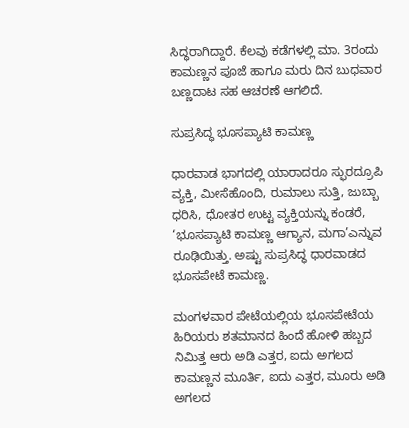ಸಿದ್ಧರಾಗಿದ್ದಾರೆ. ಕೆಲವು ಕಡೆಗಳಲ್ಲಿ ಮಾ. 3ರಂದು ಕಾಮಣ್ಣನ ಪೂಜೆ ಹಾಗೂ ಮರು ದಿನ ಬುಧವಾರ ಬಣ್ಣದಾಟ ಸಹ ಆಚರಣೆ ಆಗಲಿದೆ.

ಸುಪ್ರಸಿದ್ಧ ಭೂಸಪ್ಯಾಟಿ ಕಾಮಣ್ಣ

ಧಾರವಾಡ ಭಾಗದಲ್ಲಿ ಯಾರಾದರೂ ಸ್ಫುರದ್ರೂಪಿ ವ್ಯಕ್ತಿ, ಮೀಸೆಹೊಂದಿ, ರುಮಾಲು ಸುತ್ತಿ, ಜುಬ್ಬಾ ಧರಿಸಿ, ಧೋತರ ಉಟ್ಟ ವ್ಯಕ್ತಿಯನ್ನು ಕಂಡರೆ, ‘ಭೂಸಪ್ಯಾಟಿ ಕಾಮಣ್ಣ ಆಗ್ಯಾನ, ಮಗಾ’ಎನ್ನುವ ರೂಢಿಯಿತ್ತು. ಅಷ್ಟು ಸುಪ್ರಸಿದ್ಧ ಧಾರವಾಡದ ಭೂಸಪೇಟೆ ಕಾಮಣ್ಣ.

ಮಂಗಳವಾರ ಪೇಟೆಯಲ್ಲಿಯ ಭೂಸಪೇಟೆಯ ಹಿರಿಯರು ಶತಮಾನದ ಹಿಂದೆ ಹೋಳಿ ಹಬ್ಬದ ನಿಮಿತ್ತ ಆರು ಅಡಿ ಎತ್ತರ, ಐದು ಅಗಲದ ಕಾಮಣ್ಣನ ಮೂರ್ತಿ, ಐದು ಎತ್ತರ, ಮೂರು ಅಡಿ ಅಗಲದ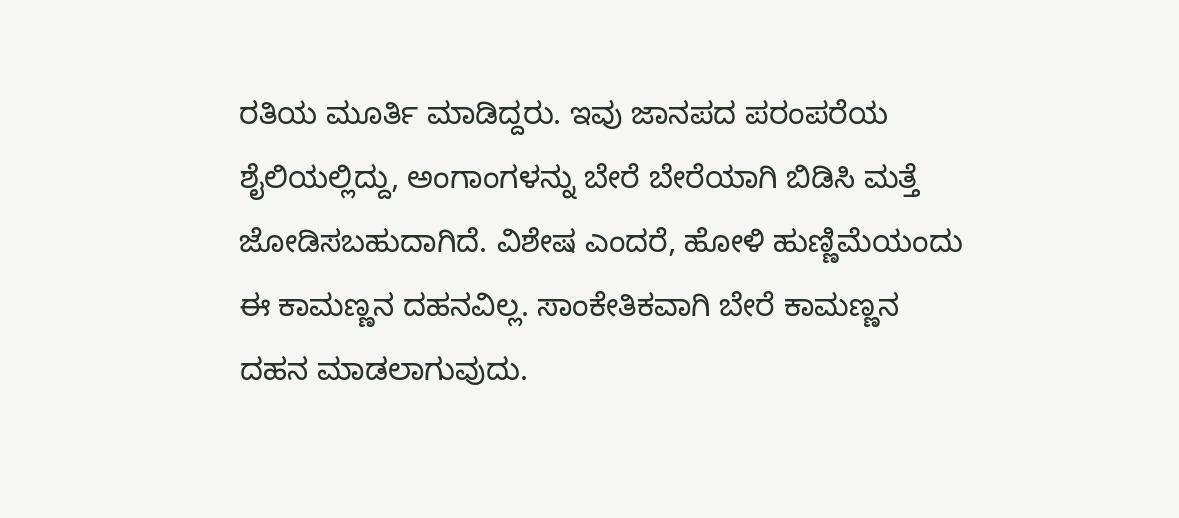ರತಿಯ ಮೂರ್ತಿ ಮಾಡಿದ್ದರು. ಇವು ಜಾನಪದ ಪರಂಪರೆಯ ಶೈಲಿಯಲ್ಲಿದ್ದು, ಅಂಗಾಂಗಳನ್ನು ಬೇರೆ ಬೇರೆಯಾಗಿ ಬಿಡಿಸಿ ಮತ್ತೆ ಜೋಡಿಸಬಹುದಾಗಿದೆ. ವಿಶೇಷ ಎಂದರೆ, ಹೋಳಿ ಹುಣ್ಣಿಮೆಯಂದು ಈ ಕಾಮಣ್ಣನ ದಹನವಿಲ್ಲ. ಸಾಂಕೇತಿಕವಾಗಿ ಬೇರೆ ಕಾಮಣ್ಣನ ದಹನ ಮಾಡಲಾಗುವುದು.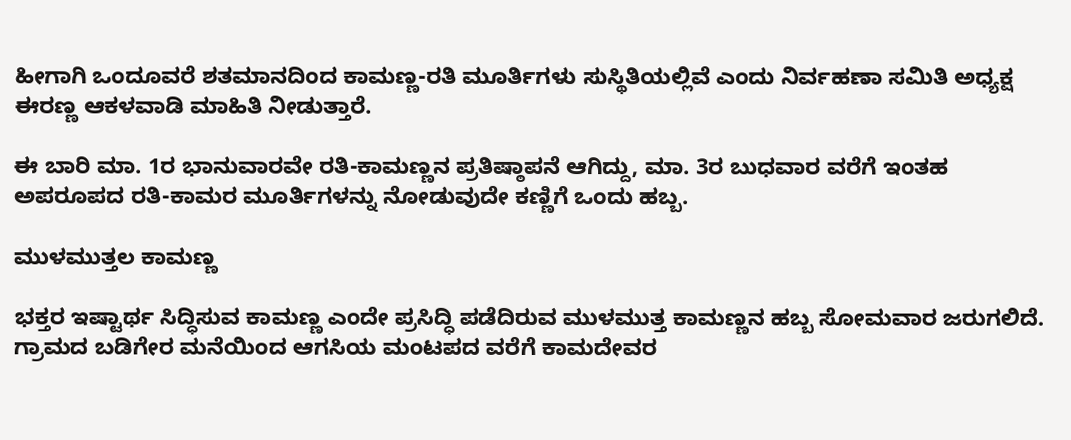ಹೀಗಾಗಿ ಒಂದೂವರೆ ಶತಮಾನದಿಂದ ಕಾಮಣ್ಣ-ರತಿ ಮೂರ್ತಿಗಳು ಸುಸ್ಥಿತಿಯಲ್ಲಿವೆ ಎಂದು ನಿರ್ವಹಣಾ ಸಮಿತಿ ಅಧ್ಯಕ್ಷ ಈರಣ್ಣ ಆಕಳವಾಡಿ ಮಾಹಿತಿ ನೀಡುತ್ತಾರೆ.

ಈ ಬಾರಿ ಮಾ. 1ರ ಭಾನುವಾರವೇ ರತಿ-ಕಾಮಣ್ಣನ ಪ್ರತಿಷ್ಠಾಪನೆ ಆಗಿದ್ದು, ಮಾ. 3ರ ಬುಧವಾರ ವರೆಗೆ ಇಂತಹ ಅಪರೂಪದ ರತಿ-ಕಾಮರ ಮೂರ್ತಿಗಳನ್ನು ನೋಡುವುದೇ ಕಣ್ಣಿಗೆ ಒಂದು ಹಬ್ಬ.

ಮುಳಮುತ್ತಲ ಕಾಮಣ್ಣ

ಭಕ್ತರ ಇಷ್ಟಾರ್ಥ ಸಿದ್ಧಿಸುವ ಕಾಮಣ್ಣ ಎಂದೇ ಪ್ರಸಿದ್ಧಿ ಪಡೆದಿರುವ ಮುಳಮುತ್ತ ಕಾಮಣ್ಣನ ಹಬ್ಬ ಸೋಮವಾರ ಜರುಗಲಿದೆ. ಗ್ರಾಮದ ಬಡಿಗೇರ ಮನೆಯಿಂದ ಆಗಸಿಯ ಮಂಟಪದ ವರೆಗೆ ಕಾಮದೇವರ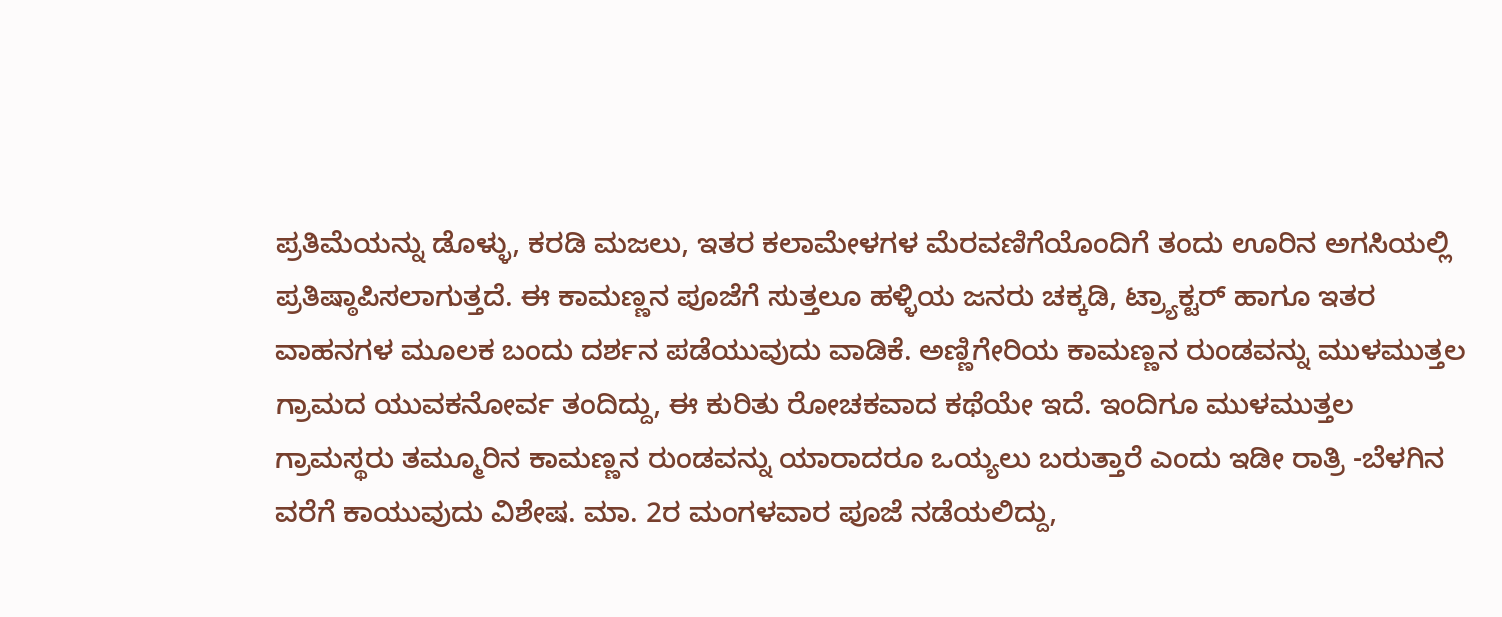ಪ್ರತಿಮೆಯನ್ನು ಡೊಳ್ಳು, ಕರಡಿ ಮಜಲು, ಇತರ ಕಲಾಮೇಳಗಳ ಮೆರವಣಿಗೆಯೊಂದಿಗೆ ತಂದು ಊರಿನ ಅಗಸಿಯಲ್ಲಿ ಪ್ರತಿಷ್ಠಾಪಿಸಲಾಗುತ್ತದೆ. ಈ ಕಾಮಣ್ಣನ ಪೂಜೆಗೆ ಸುತ್ತಲೂ ಹಳ್ಳಿಯ ಜನರು ಚಕ್ಕಡಿ, ಟ್ರ್ಯಾಕ್ಟರ್‌ ಹಾಗೂ ಇತರ ವಾಹನಗಳ ಮೂಲಕ ಬಂದು ದರ್ಶನ ಪಡೆಯುವುದು ವಾಡಿಕೆ. ಅಣ್ಣಿಗೇರಿಯ ಕಾಮಣ್ಣನ ರುಂಡವನ್ನು ಮುಳಮುತ್ತಲ ಗ್ರಾಮದ ಯುವಕನೋರ್ವ ತಂದಿದ್ದು, ಈ ಕುರಿತು ರೋಚಕವಾದ ಕಥೆಯೇ ಇದೆ. ಇಂದಿಗೂ ಮುಳಮುತ್ತಲ ಗ್ರಾಮಸ್ಥರು ತಮ್ಮೂರಿನ ಕಾಮಣ್ಣನ ರುಂಡವನ್ನು ಯಾರಾದರೂ ಒಯ್ಯಲು ಬರುತ್ತಾರೆ ಎಂದು ಇಡೀ ರಾತ್ರಿ -ಬೆಳಗಿನ ವರೆಗೆ ಕಾಯುವುದು ವಿಶೇಷ. ಮಾ. 2ರ ಮಂಗಳವಾರ ಪೂಜೆ ನಡೆಯಲಿದ್ದು,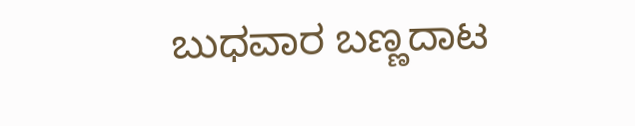ಬುಧವಾರ ಬಣ್ಣದಾಟ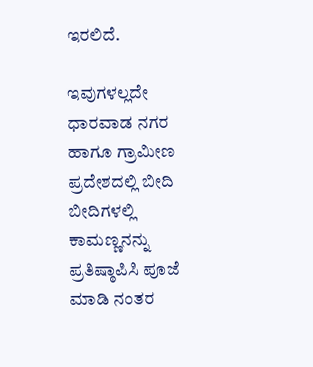ಇರಲಿದೆ.

ಇವುಗಳಲ್ಲದೇ ಧಾರವಾಡ ನಗರ ಹಾಗೂ ಗ್ರಾಮೀಣ ಪ್ರದೇಶದಲ್ಲಿ ಬೀದಿ ಬೀದಿಗಳಲ್ಲಿ ಕಾಮಣ್ಣನನ್ನು ಪ್ರತಿಷ್ಠಾಪಿಸಿ ಪೂಜೆ ಮಾಡಿ ನಂತರ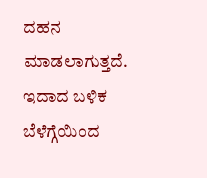ದಹನ ಮಾಡಲಾಗುತ್ತದೆ. ಇದಾದ ಬಳಿಕ ಬೆಳೆಗ್ಗೆಯಿಂದ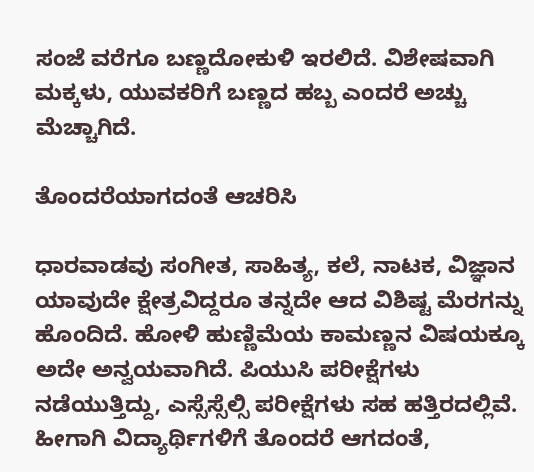ಸಂಜೆ ವರೆಗೂ ಬಣ್ಣದೋಕುಳಿ ಇರಲಿದೆ. ವಿಶೇಷವಾಗಿ ಮಕ್ಕಳು, ಯುವಕರಿಗೆ ಬಣ್ಣದ ಹಬ್ಬ ಎಂದರೆ ಅಚ್ಚು ಮೆಚ್ಚಾಗಿದೆ.

ತೊಂದರೆಯಾಗದಂತೆ ಆಚರಿಸಿ

ಧಾರವಾಡವು ಸಂಗೀತ, ಸಾಹಿತ್ಯ, ಕಲೆ, ನಾಟಕ, ವಿಜ್ಞಾನ ಯಾವುದೇ ಕ್ಷೇತ್ರವಿದ್ದರೂ ತನ್ನದೇ ಆದ ವಿಶಿಷ್ಟ ಮೆರಗನ್ನು ಹೊಂದಿದೆ. ಹೋಳಿ ಹುಣ್ಣಿಮೆಯ ಕಾಮಣ್ಣನ ವಿಷಯಕ್ಕೂ ಅದೇ ಅನ್ವಯವಾಗಿದೆ. ಪಿಯುಸಿ ಪರೀಕ್ಷೆಗಳು ನಡೆಯುತ್ತಿದ್ದು, ಎಸ್ಸೆಸ್ಸೆಲ್ಸಿ ಪರೀಕ್ಷೆಗಳು ಸಹ ಹತ್ತಿರದಲ್ಲಿವೆ. ಹೀಗಾಗಿ ವಿದ್ಯಾರ್ಥಿಗಳಿಗೆ ತೊಂದರೆ ಆಗದಂತೆ,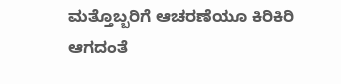ಮತ್ತೊಬ್ಬರಿಗೆ ಆಚರಣೆಯೂ ಕಿರಿಕಿರಿ ಆಗದಂತೆ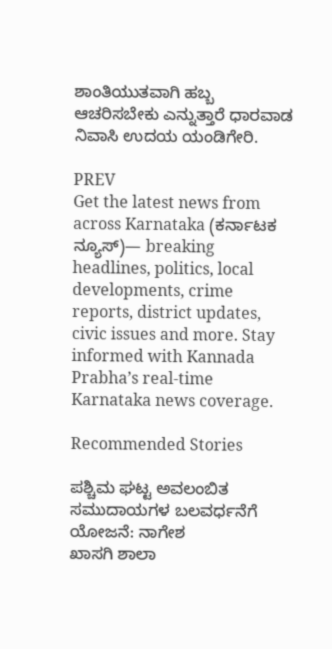ಶಾಂತಿಯುತವಾಗಿ ಹಬ್ಬ ಆಚರಿಸಬೇಕು ಎನ್ನುತ್ತಾರೆ ಧಾರವಾಡ ನಿವಾಸಿ ಉದಯ ಯಂಡಿಗೇರಿ.

PREV
Get the latest news from across Karnataka (ಕರ್ನಾಟಕ ನ್ಯೂಸ್)— breaking headlines, politics, local developments, crime reports, district updates, civic issues and more. Stay informed with Kannada Prabha’s real‑time Karnataka news coverage.

Recommended Stories

ಪಶ್ಚಿಮ ಘಟ್ಟ ಅವಲಂಬಿತ ಸಮುದಾಯಗಳ ಬಲವರ್ಧನೆಗೆ ಯೋಜನೆ: ನಾಗೇಶ
ಖಾಸಗಿ ಶಾಲಾ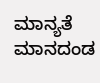ಮಾನ್ಯತೆ ಮಾನದಂಡ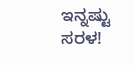ಇನ್ನಷ್ಟು ಸರಳ!